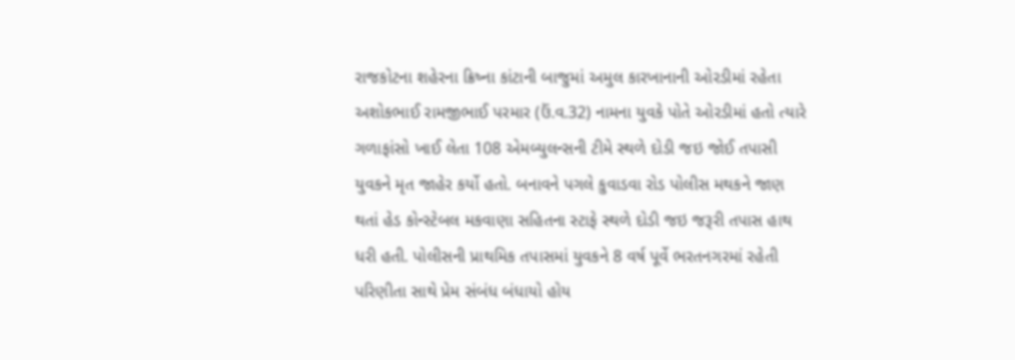રાજકોટના શહેરના ક્રિષ્ના કાંટાની બાજુમાં અમુલ કારખાનાની ઓરડીમાં રહેતા અશોકભાઈ રામજીભાઈ પરમાર (ઉં.વ.32) નામના યુવકે પોતે ઓરડીમાં હતો ત્યારે ગળાફાંસો ખાઈ લેતા 108 એમબ્યુલન્સની ટીમે સ્થળે દોડી જઇ જોઈ તપાસી યુવકને મૃત જાહેર કર્યો હતો. બનાવને પગલે કુવાડવા રોડ પોલીસ મથકને જાણ થતાં હેડ કોન્સ્ટેબલ મકવાણા સહિતના સ્ટાફે સ્થળે દોડી જઇ જરૂરી તપાસ હાથ ધરી હતી. પોલીસની પ્રાથમિક તપાસમાં યુવકને 8 વર્ષ પૂર્વે ભરતનગરમાં રહેતી પરિણીતા સાથે પ્રેમ સંબંધ બંધાયો હોય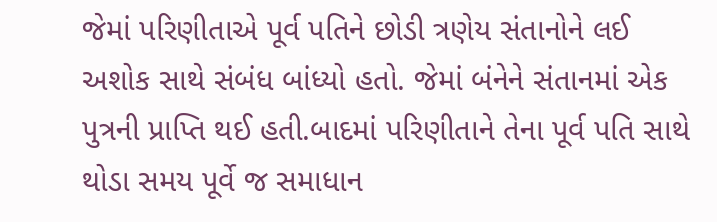જેમાં પરિણીતાએ પૂર્વ પતિને છોડી ત્રણેય સંતાનોને લઈ અશોક સાથે સંબંધ બાંધ્યો હતો. જેમાં બંનેને સંતાનમાં એક પુત્રની પ્રાપ્તિ થઈ હતી.બાદમાં પરિણીતાને તેના પૂર્વ પતિ સાથે થોડા સમય પૂર્વે જ સમાધાન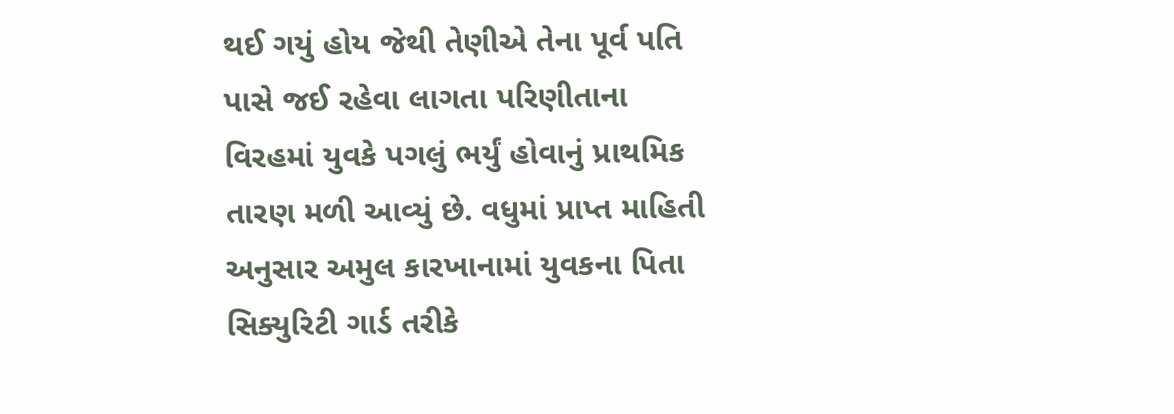થઈ ગયું હોય જેથી તેણીએ તેના પૂર્વ પતિ પાસે જઈ રહેવા લાગતા પરિણીતાના વિરહમાં યુવકે પગલું ભર્યું હોવાનું પ્રાથમિક તારણ મળી આવ્યું છે. વધુમાં પ્રાપ્ત માહિતી અનુસાર અમુલ કારખાનામાં યુવકના પિતા સિક્યુરિટી ગાર્ડ તરીકે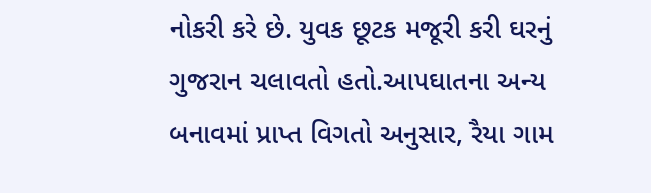નોકરી કરે છે. યુવક છૂટક મજૂરી કરી ઘરનું ગુજરાન ચલાવતો હતો.આપઘાતના અન્ય બનાવમાં પ્રાપ્ત વિગતો અનુસાર, રૈયા ગામ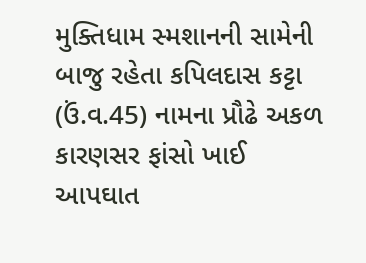મુક્તિધામ સ્મશાનની સામેની બાજુ રહેતા કપિલદાસ કટ્ટા (ઉં.વ.45) નામના પ્રૌઢે અકળ કારણસર ફાંસો ખાઈ આપઘાત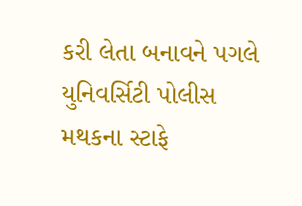કરી લેતા બનાવને પગલે યુનિવર્સિટી પોલીસ મથકના સ્ટાફે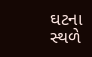ઘટના સ્થળે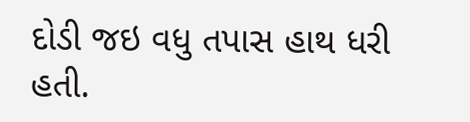દોડી જઇ વધુ તપાસ હાથ ધરી હતી.